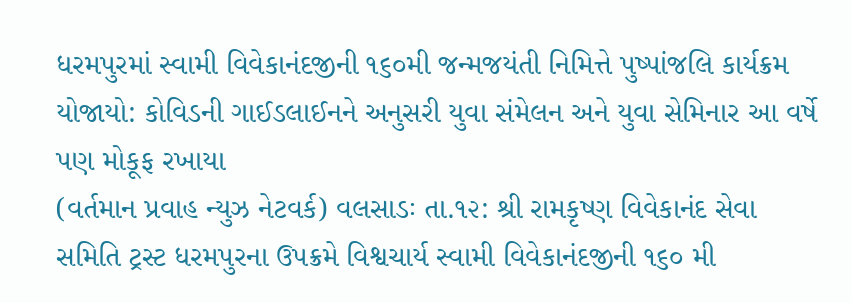ધરમપુરમાં સ્વામી વિવેકાનંદજીની ૧૬૦મી જન્મજયંતી નિમિત્તે પુષ્પાંજલિ કાર્યક્રમ યોજાયો: કોવિડની ગાઈડલાઈનને અનુસરી યુવા સંમેલન અને યુવા સેમિનાર આ વર્ષે પણ મોકૂફ રખાયા
(વર્તમાન પ્રવાહ ન્યુઝ નેટવર્ક) વલસાડઃ તા.૧૨: શ્રી રામકૃષ્ણ વિવેકાનંદ સેવા સમિતિ ટ્રસ્ટ ધરમપુરના ઉપક્રમે વિશ્વચાર્ય સ્વામી વિવેકાનંદજીની ૧૬૦ મી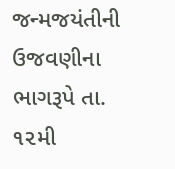જન્મજયંતીની ઉજવણીના ભાગરૂપે તા. ૧૨મી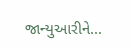જાન્યુઆરીને...